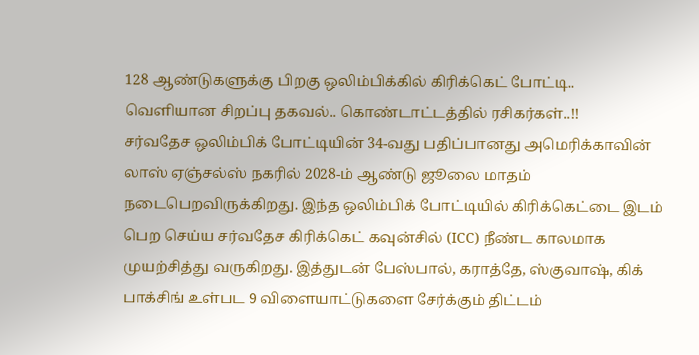128 ஆண்டுகளுக்கு பிறகு ஒலிம்பிக்கில் கிரிக்கெட் போட்டி.. வெளியான சிறப்பு தகவல்.. கொண்டாட்டத்தில் ரசிகர்கள்..!!
சர்வதேச ஒலிம்பிக் போட்டியின் 34-வது பதிப்பானது அமெரிக்காவின் லாஸ் ஏஞ்சல்ஸ் நகரில் 2028-ம் ஆண்டு ஜூலை மாதம் நடைபெறவிருக்கிறது. இந்த ஒலிம்பிக் போட்டியில் கிரிக்கெட்டை இடம் பெற செய்ய சர்வதேச கிரிக்கெட் கவுன்சில் (ICC) நீண்ட காலமாக முயற்சித்து வருகிறது. இத்துடன் பேஸ்பால், கராத்தே, ஸ்குவாஷ், கிக் பாக்சிங் உள்பட 9 விளையாட்டுகளை சேர்க்கும் திட்டம்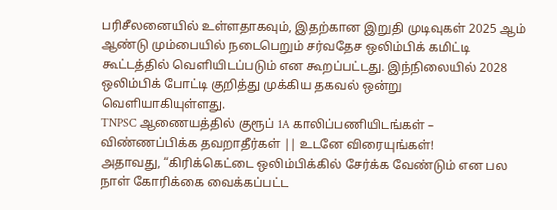பரிசீலனையில் உள்ளதாகவும், இதற்கான இறுதி முடிவுகள் 2025 ஆம் ஆண்டு மும்பையில் நடைபெறும் சர்வதேச ஒலிம்பிக் கமிட்டி கூட்டத்தில் வெளியிடப்படும் என கூறப்பட்டது. இந்நிலையில் 2028 ஒலிம்பிக் போட்டி குறித்து முக்கிய தகவல் ஒன்று வெளியாகியுள்ளது.
TNPSC ஆணையத்தில் குரூப் 1A காலிப்பணியிடங்கள் – விண்ணப்பிக்க தவறாதீர்கள் || உடனே விரையுங்கள்!
அதாவது, “கிரிக்கெட்டை ஒலிம்பிக்கில் சேர்க்க வேண்டும் என பல நாள் கோரிக்கை வைக்கப்பட்ட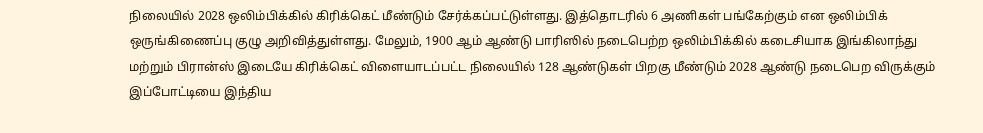நிலையில் 2028 ஒலிம்பிக்கில் கிரிக்கெட் மீண்டும் சேர்க்கப்பட்டுள்ளது. இத்தொடரில் 6 அணிகள் பங்கேற்கும் என ஒலிம்பிக் ஒருங்கிணைப்பு குழு அறிவித்துள்ளது. மேலும், 1900 ஆம் ஆண்டு பாரிஸில் நடைபெற்ற ஒலிம்பிக்கில் கடைசியாக இங்கிலாந்து மற்றும் பிரான்ஸ் இடையே கிரிக்கெட் விளையாடப்பட்ட நிலையில் 128 ஆண்டுகள் பிறகு மீண்டும் 2028 ஆண்டு நடைபெற விருக்கும் இப்போட்டியை இந்திய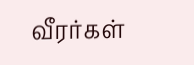வீரர்கள்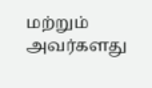மற்றும் அவர்களது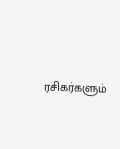ரசிகர்களும்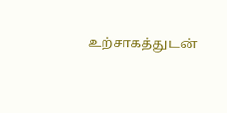உற்சாகத்துடன்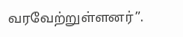வரவேற்றுள்ளனர்”.